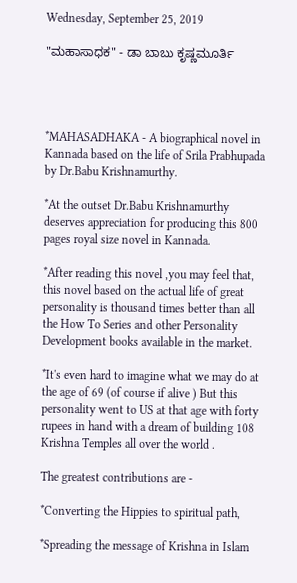Wednesday, September 25, 2019

"ಮಹಾಸಾಧಕ" - ಡಾ ಬಾಬು ಕೃಷ್ಣಮೂರ್ತಿ




*MAHASADHAKA - A biographical novel in Kannada based on the life of Srila Prabhupada by Dr.Babu Krishnamurthy.

*At the outset Dr.Babu Krishnamurthy deserves appreciation for producing this 800 pages royal size novel in Kannada.

*After reading this novel ,you may feel that, this novel based on the actual life of great personality is thousand times better than all the How To Series and other Personality Development books available in the market.

*It's even hard to imagine what we may do at the age of 69 (of course if alive ) But this personality went to US at that age with forty rupees in hand with a dream of building 108 Krishna Temples all over the world .

The greatest contributions are -

*Converting the Hippies to spiritual path,

*Spreading the message of Krishna in Islam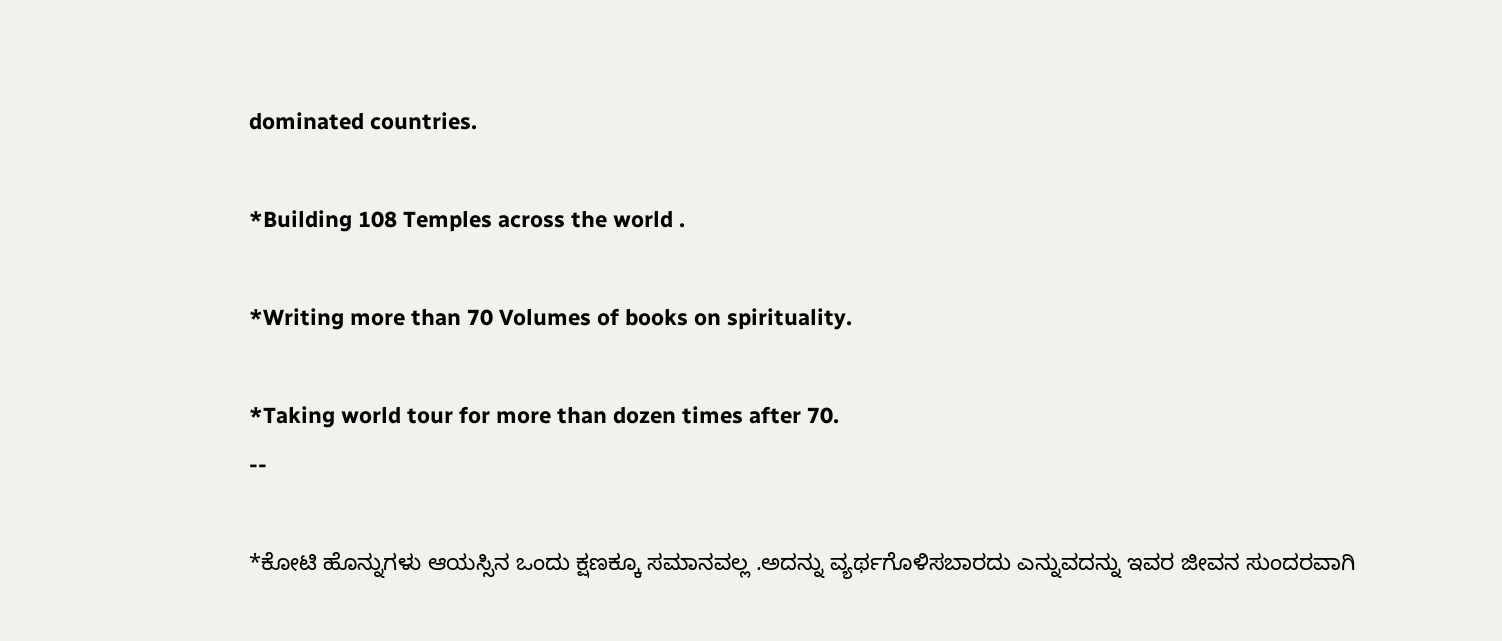dominated countries.

*Building 108 Temples across the world .

*Writing more than 70 Volumes of books on spirituality.

*Taking world tour for more than dozen times after 70.
--

*ಕೋಟಿ ಹೊನ್ನುಗಳು ಆಯಸ್ಸಿನ ಒಂದು ಕ್ಷಣಕ್ಕೂ ಸಮಾನವಲ್ಲ .ಅದನ್ನು ವ್ಯರ್ಥಗೊಳಿಸಬಾರದು ಎನ್ನುವದನ್ನು ಇವರ ಜೀವನ ಸುಂದರವಾಗಿ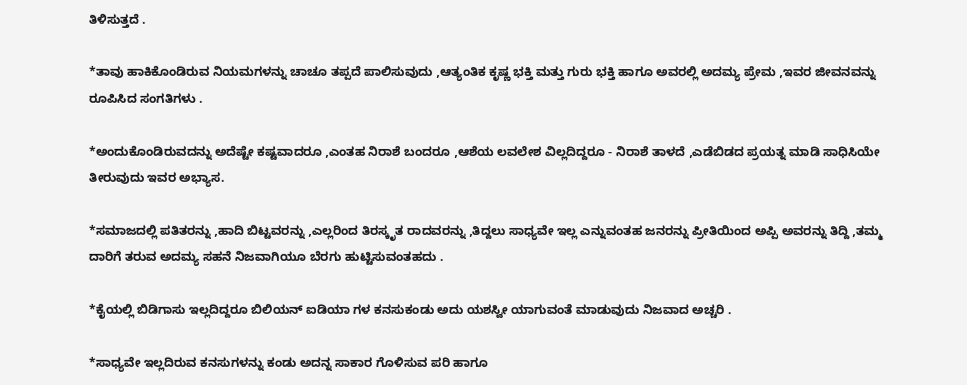ತಿಳಿಸುತ್ತದೆ .

*ತಾವು ಹಾಕಿಕೊಂಡಿರುವ ನಿಯಮಗಳನ್ನು ಚಾಚೂ ತಪ್ಪದೆ ಪಾಲಿಸುವುದು ,ಆತ್ಯಂತಿಕ ಕೃಷ್ಣ ಭಕ್ತಿ ಮತ್ತು ಗುರು ಭಕ್ತಿ ಹಾಗೂ ಅವರಲ್ಲಿ ಅದಮ್ಯ ಪ್ರೇಮ ,ಇವರ ಜೀವನವನ್ನು ರೂಪಿಸಿದ ಸಂಗತಿಗಳು .

*ಅಂದುಕೊಂಡಿರುವದನ್ನು ಅದೆಷ್ಟೇ ಕಷ್ಟವಾದರೂ ,ಎಂತಹ ನಿರಾಶೆ ಬಂದರೂ ,ಆಶೆಯ ಲವಲೇಶ ವಿಲ್ಲದಿದ್ದರೂ - ನಿರಾಶೆ ತಾಳದೆ ,ಎಡೆಬಿಡದ ಪ್ರಯತ್ನ ಮಾಡಿ ಸಾಧಿಸಿಯೇ ತೀರುವುದು ಇವರ ಅಭ್ಯಾಸ.

*ಸಮಾಜದಲ್ಲಿ ಪತಿತರನ್ನು ,ಹಾದಿ ಬಿಟ್ಟವರನ್ನು ,ಎಲ್ಲರಿಂದ ತಿರಸ್ಕೃತ ರಾದವರನ್ನು ,ತಿದ್ದಲು ಸಾಧ್ಯವೇ ಇಲ್ಲ ಎನ್ನುವಂತಹ ಜನರನ್ನು ಪ್ರೀತಿಯಿಂದ ಅಪ್ಪಿ ಅವರನ್ನು ತಿದ್ದಿ ,ತಮ್ಮ ದಾರಿಗೆ ತರುವ ಅದಮ್ಯ ಸಹನೆ ನಿಜವಾಗಿಯೂ ಬೆರಗು ಹುಟ್ಟಿಸುವಂತಹದು .

*ಕೈಯಲ್ಲಿ ಬಿಡಿಗಾಸು ಇಲ್ಲದಿದ್ದರೂ ಬಿಲಿಯನ್ ಐಡಿಯಾ ಗಳ ಕನಸುಕಂಡು ಅದು ಯಶಸ್ವೀ ಯಾಗುವಂತೆ ಮಾಡುವುದು ನಿಜವಾದ ಅಚ್ಚರಿ .

*ಸಾಧ್ಯವೇ ಇಲ್ಲದಿರುವ ಕನಸುಗಳನ್ನು ಕಂಡು ಅದನ್ನ ಸಾಕಾರ ಗೊಳಿಸುವ ಪರಿ ಹಾಗೂ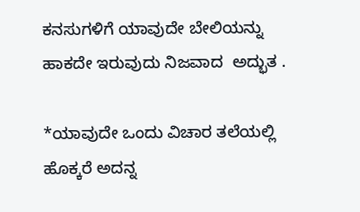ಕನಸುಗಳಿಗೆ ಯಾವುದೇ ಬೇಲಿಯನ್ನು ಹಾಕದೇ ಇರುವುದು ನಿಜವಾದ  ಅದ್ಭುತ .

*ಯಾವುದೇ ಒಂದು ವಿಚಾರ ತಲೆಯಲ್ಲಿ ಹೊಕ್ಕರೆ ಅದನ್ನ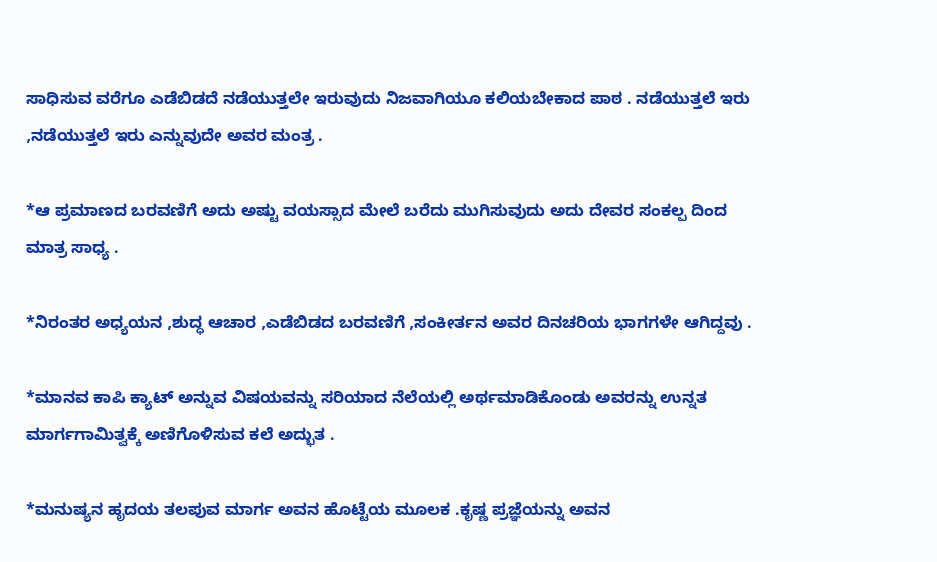ಸಾಧಿಸುವ ವರೆಗೂ ಎಡೆಬಿಡದೆ ನಡೆಯುತ್ತಲೇ ಇರುವುದು ನಿಜವಾಗಿಯೂ ಕಲಿಯಬೇಕಾದ ಪಾಠ . ನಡೆಯುತ್ತಲೆ ಇರು ,ನಡೆಯುತ್ತಲೆ ಇರು ಎನ್ನುವುದೇ ಅವರ ಮಂತ್ರ .

*ಆ ಪ್ರಮಾಣದ ಬರವಣಿಗೆ ಅದು ಅಷ್ಟು ವಯಸ್ಸಾದ ಮೇಲೆ ಬರೆದು ಮುಗಿಸುವುದು ಅದು ದೇವರ ಸಂಕಲ್ಪ ದಿಂದ ಮಾತ್ರ ಸಾಧ್ಯ .

*ನಿರಂತರ ಅಧ್ಯಯನ ,ಶುದ್ಧ ಆಚಾರ ,ಎಡೆಬಿಡದ ಬರವಣಿಗೆ ,ಸಂಕೀರ್ತನ ಅವರ ದಿನಚರಿಯ ಭಾಗಗಳೇ ಆಗಿದ್ದವು .

*ಮಾನವ ಕಾಪಿ ಕ್ಯಾಟ್ ಅನ್ನುವ ವಿಷಯವನ್ನು ಸರಿಯಾದ ನೆಲೆಯಲ್ಲಿ ಅರ್ಥಮಾಡಿಕೊಂಡು ಅವರನ್ನು ಉನ್ನತ ಮಾರ್ಗಗಾಮಿತ್ವಕ್ಕೆ ಅಣಿಗೊಳಿಸುವ ಕಲೆ ಅದ್ಭುತ .

*ಮನುಷ್ಯನ ಹೃದಯ ತಲಪುವ ಮಾರ್ಗ ಅವನ ಹೊಟ್ಟೆಯ ಮೂಲಕ .ಕೃಷ್ಣ ಪ್ರಜ್ಞೆಯನ್ನು ಅವನ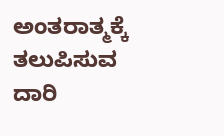ಅಂತರಾತ್ಮಕ್ಕೆ ತಲುಪಿಸುವ ದಾರಿ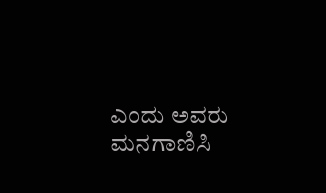ಎಂದು ಅವರು ಮನಗಾಣಿಸಿ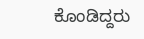ಕೊಂಡಿದ್ದರು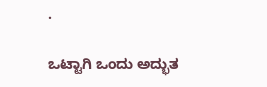.

ಒಟ್ಟಾಗಿ ಒಂದು ಅದ್ಭುತ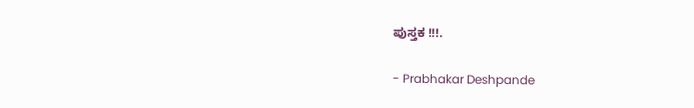ಪುಸ್ತಕ !!!.

- Prabhakar Deshpande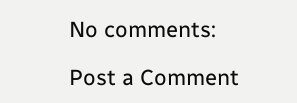No comments:

Post a Comment